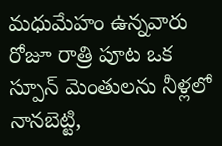మధుమేహం ఉన్నవారు రోజూ రాత్రి పూట ఒక స్పూన్ మెంతులను నీళ్లలో నానబెట్టి,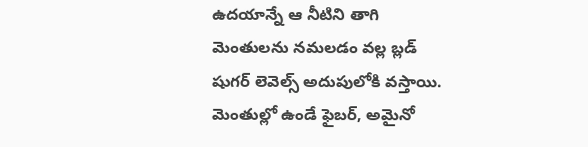ఉదయాన్నే ఆ నీటిని తాగి మెంతులను నమలడం వల్ల బ్లడ్ షుగర్ లెవెల్స్ అదుపులోకి వస్తాయి. మెంతుల్లో ఉండే ఫైబర్, అమైనో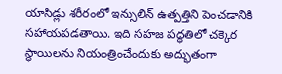యాసిడ్లు శరీరంలో ఇన్సులిన్ ఉత్పత్తిని పెంచడానికి సహాయపడతాయి. ఇది సహజ పద్ధతిలో చక్కెర స్థాయిలను నియంత్రించేందుకు అద్భుతంగా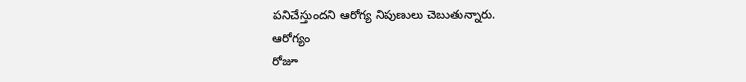పనిచేస్తుందని ఆరోగ్య నిపుణులు చెబుతున్నారు.
ఆరోగ్యం
రోజూ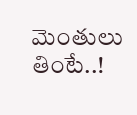మెంతులు తింటే..!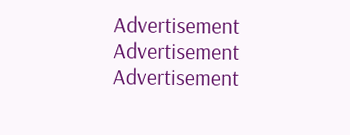Advertisement
Advertisement
Advertisement